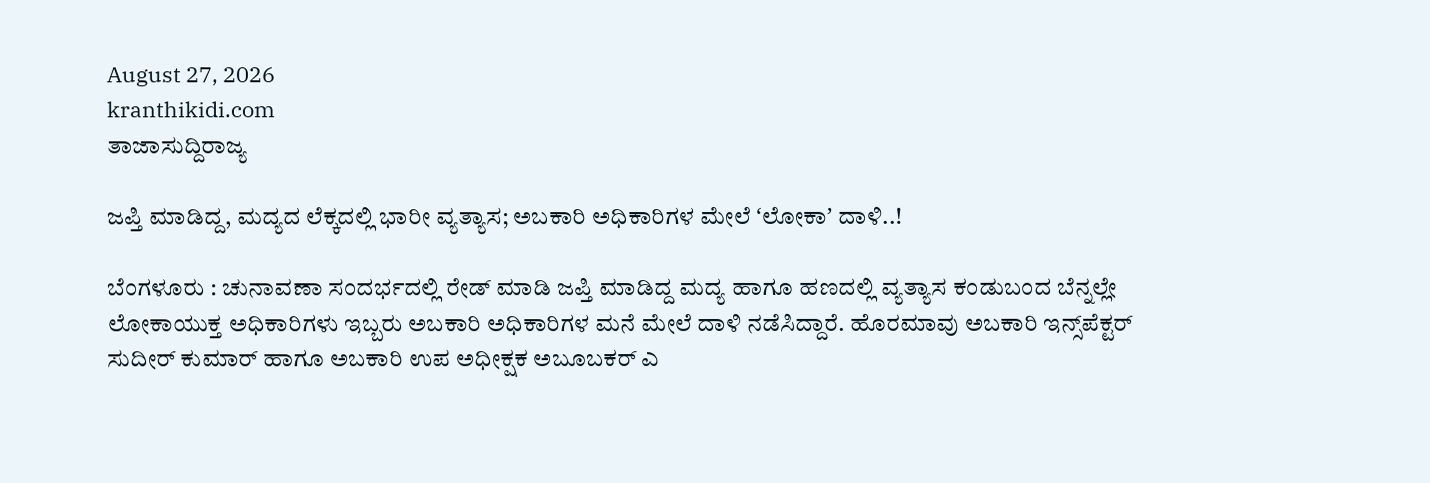August 27, 2026
kranthikidi.com
ತಾಜಾಸುದ್ದಿರಾಜ್ಯ

ಜಪ್ತಿ ಮಾಡಿದ್ದ, ಮದ್ಯದ ಲೆಕ್ಕದಲ್ಲಿ ಭಾರೀ ವ್ಯತ್ಯಾಸ; ಅಬಕಾರಿ ಅಧಿಕಾರಿಗಳ ಮೇಲೆ ʻಲೋಕಾʼ ದಾಳಿ..!

ಬೆಂಗಳೂರು : ಚುನಾವಣಾ ಸಂದರ್ಭದಲ್ಲಿ ರೇಡ್‌ ಮಾಡಿ ಜಪ್ತಿ ಮಾಡಿದ್ದ ಮದ್ಯ ಹಾಗೂ ಹಣದಲ್ಲಿ ವ್ಯತ್ಯಾಸ ಕಂಡುಬಂದ ಬೆನ್ನಲ್ಲೇ ಲೋಕಾಯುಕ್ತ ಅಧಿಕಾರಿಗಳು ಇಬ್ಬರು ಅಬಕಾರಿ ಅಧಿಕಾರಿಗಳ ಮನೆ ಮೇಲೆ ದಾಳಿ ನಡೆಸಿದ್ದಾರೆ. ಹೊರಮಾವು ಅಬಕಾರಿ ಇನ್ಸ್‌ಪೆಕ್ಟರ್‌ ಸುದೀರ್ ಕುಮಾರ್ ಹಾಗೂ ಅಬಕಾರಿ ಉಪ ಅಧೀಕ್ಷಕ ಅಬೂಬಕರ್ ಎ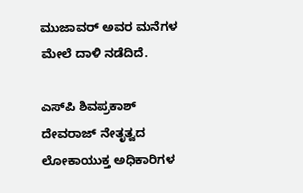ಮುಜಾವರ್ ಅವರ ಮನೆಗಳ ಮೇಲೆ ದಾಳಿ ನಡೆದಿದೆ.

ಎಸ್‌ಪಿ ಶಿವಪ್ರಕಾಶ್ ದೇವರಾಜ್ ನೇತೃತ್ವದ ಲೋಕಾಯುಕ್ತ ಅಧಿಕಾರಿಗಳ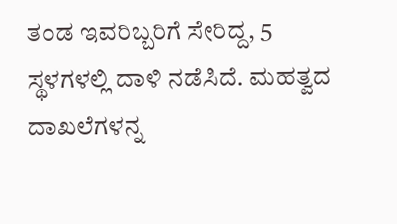ತಂಡ ಇವರಿಬ್ಬರಿಗೆ ಸೇರಿದ್ದ, 5 ಸ್ಥಳಗಳಲ್ಲಿ ದಾಳಿ ನಡೆಸಿದೆ. ಮಹತ್ವದ ದಾಖಲೆಗಳನ್ನ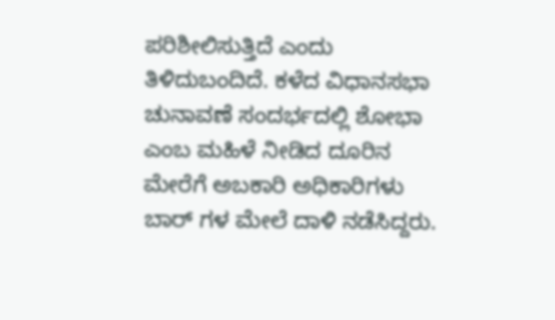ಪರಿಶೀಲಿಸುತ್ತಿದೆ ಎಂದು ತಿಳಿದುಬಂದಿದೆ. ಕಳೆದ ವಿಧಾನಸಭಾ ಚುನಾವಣೆ ಸಂದರ್ಭದಲ್ಲಿ ಶೋಭಾ ಎಂಬ ಮಹಿಳೆ ನೀಡಿದ ದೂರಿನ ಮೇರೆಗೆ ಅಬಕಾರಿ ಅಧಿಕಾರಿಗಳು ಬಾರ್ ಗಳ ಮೇಲೆ ದಾಳಿ ನಡೆಸಿದ್ದರು.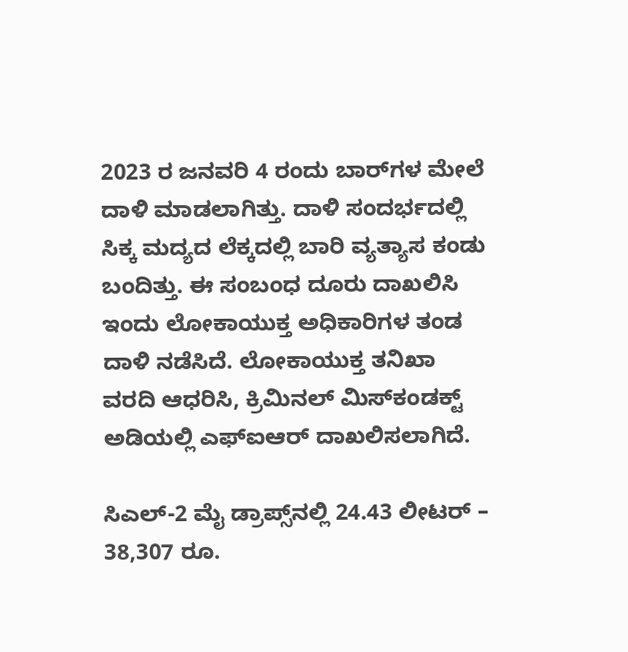2023 ರ ಜನವರಿ 4 ರಂದು ಬಾರ್‌ಗಳ ಮೇಲೆ ದಾಳಿ ಮಾಡಲಾಗಿತ್ತು. ದಾಳಿ ಸಂದರ್ಭದಲ್ಲಿ ಸಿಕ್ಕ ಮದ್ಯದ ಲೆಕ್ಕದಲ್ಲಿ ಬಾರಿ ವ್ಯತ್ಯಾಸ ಕಂಡು ಬಂದಿತ್ತು. ಈ ಸಂಬಂಧ ದೂರು ದಾಖಲಿಸಿ ಇಂದು ಲೋಕಾಯುಕ್ತ ಅಧಿಕಾರಿಗಳ ತಂಡ ದಾಳಿ ನಡೆಸಿದೆ. ಲೋಕಾಯುಕ್ತ ತನಿಖಾ ವರದಿ ಆಧರಿಸಿ, ಕ್ರಿಮಿನಲ್ ಮಿಸ್‌ಕಂಡಕ್ಟ್ ಅಡಿಯಲ್ಲಿ ಎಫ್‌ಐಆರ್ ದಾಖಲಿಸಲಾಗಿದೆ.

ಸಿಎಲ್-2 ಮೈ ಡ್ರಾಪ್ಸ್‌ನಲ್ಲಿ 24.43 ಲೀಟರ್ – 38,307 ರೂ.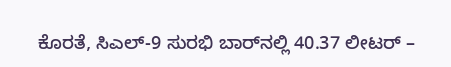ಕೊರತೆ, ಸಿಎಲ್-9 ಸುರಭಿ ಬಾರ್‌ನಲ್ಲಿ 40.37 ಲೀಟರ್ –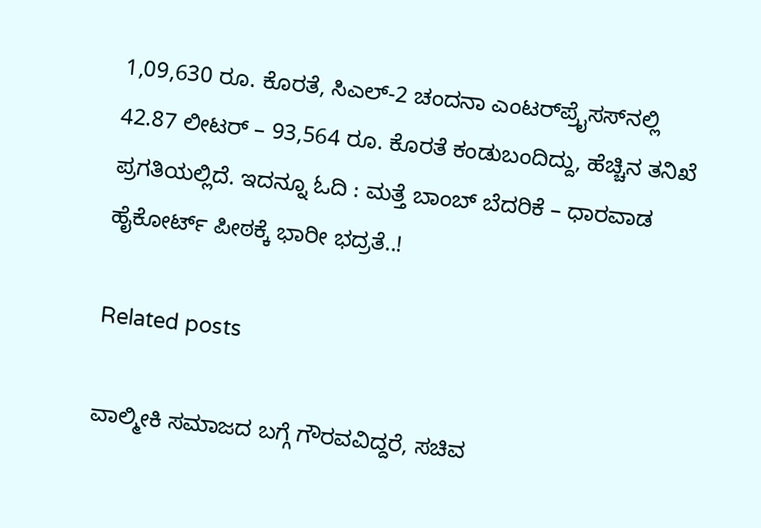1,09,630 ರೂ. ಕೊರತೆ, ಸಿಎಲ್-2 ಚಂದನಾ ಎಂಟರ್‌ಪ್ರೈಸಸ್‌ನಲ್ಲಿ 42.87 ಲೀಟರ್ – 93,564 ರೂ. ಕೊರತೆ ಕಂಡುಬಂದಿದ್ದು, ಹೆಚ್ಚಿನ ತನಿಖೆ ಪ್ರಗತಿಯಲ್ಲಿದೆ. ಇದನ್ನೂ ಓದಿ : ಮತ್ತೆ ಬಾಂಬ್‌ ಬೆದರಿಕೆ – ಧಾರವಾಡ ಹೈಕೋರ್ಟ್‌ ಪೀಠಕ್ಕೆ ಭಾರೀ ಭದ್ರತೆ..!

Related posts

ವಾಲ್ಮೀಕಿ ಸಮಾಜದ ಬಗ್ಗೆ ಗೌರವವಿದ್ದರೆ, ಸಚಿವ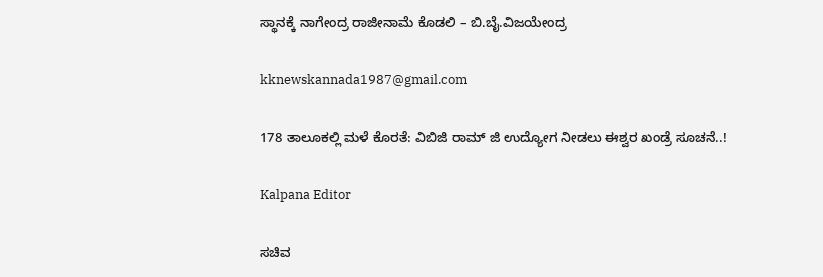ಸ್ಥಾನಕ್ಕೆ ನಾಗೇಂದ್ರ ರಾಜೀನಾಮೆ ಕೊಡಲಿ – ಬಿ.ಬೈ.ವಿಜಯೇಂದ್ರ

kknewskannada1987@gmail.com

178 ತಾಲೂಕಲ್ಲಿ ಮಳೆ ಕೊರತೆ: ವಿಬಿಜಿ ರಾಮ್ ಜಿ ಉದ್ಯೋಗ ನೀಡಲು ಈಶ್ವರ ಖಂಡ್ರೆ ಸೂಚನೆ..!

Kalpana Editor

ಸಚಿವ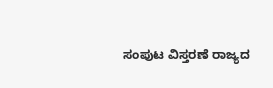ಸಂಪುಟ ವಿಸ್ತರಣೆ ರಾಜ್ಯದ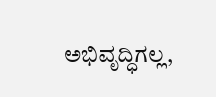ಅಭಿವೃದ್ಧಿಗಲ್ಲ,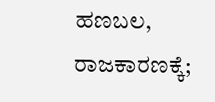ಹಣಬಲ, ರಾಜಕಾರಣಕ್ಕೆ;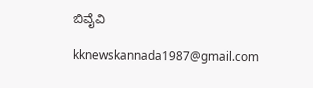ಬಿವೈವಿ

kknewskannada1987@gmail.com